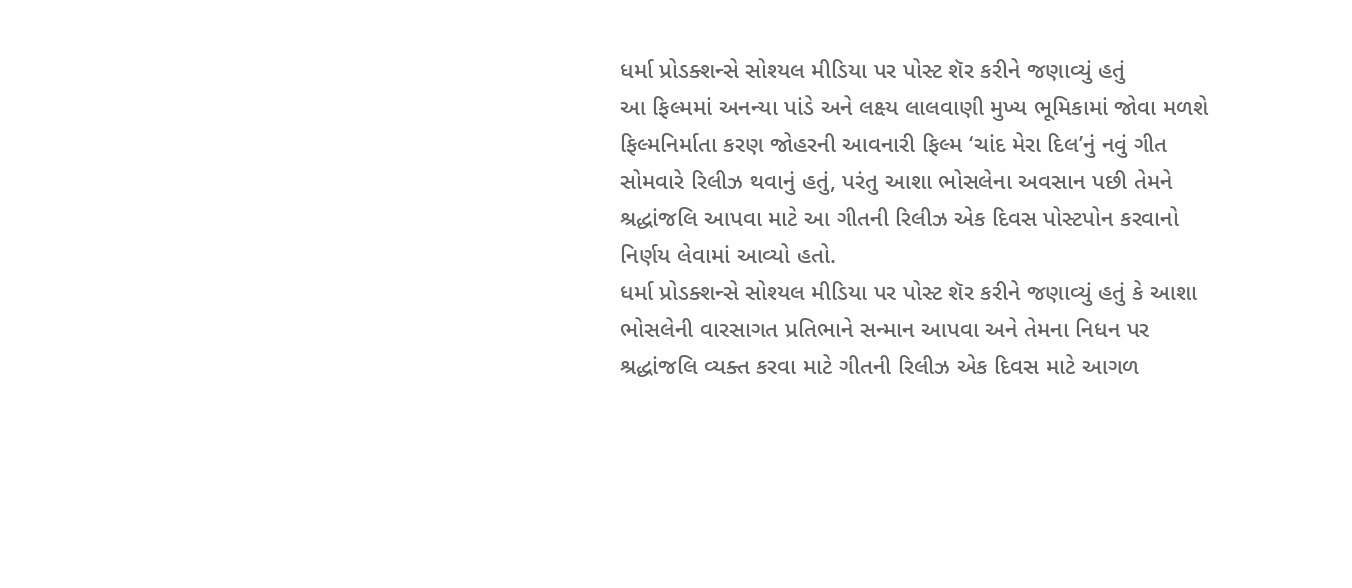ધર્મા પ્રોડક્શન્સે સોશ્યલ મીડિયા પર પોસ્ટ શૅર કરીને જણાવ્યું હતું
આ ફિલ્મમાં અનન્યા પાંડે અને લક્ષ્ય લાલવાણી મુખ્ય ભૂમિકામાં જોવા મળશે
ફિલ્મનિર્માતા કરણ જોહરની આવનારી ફિલ્મ ‘ચાંદ મેરા દિલ’નું નવું ગીત સોમવારે રિલીઝ થવાનું હતું, પરંતુ આશા ભોસલેના અવસાન પછી તેમને શ્રદ્ધાંજલિ આપવા માટે આ ગીતની રિલીઝ એક દિવસ પોસ્ટપોન કરવાનો નિર્ણય લેવામાં આવ્યો હતો.
ધર્મા પ્રોડક્શન્સે સોશ્યલ મીડિયા પર પોસ્ટ શૅર કરીને જણાવ્યું હતું કે આશા ભોસલેની વારસાગત પ્રતિભાને સન્માન આપવા અને તેમના નિધન પર શ્રદ્ધાંજલિ વ્યક્ત કરવા માટે ગીતની રિલીઝ એક દિવસ માટે આગળ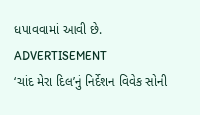ધપાવવામાં આવી છે.
ADVERTISEMENT
‘ચાંદ મેરા દિલ’નું નિર્દેશન વિવેક સોની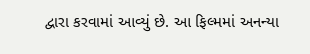દ્વારા કરવામાં આવ્યું છે. આ ફિલ્મમાં અનન્યા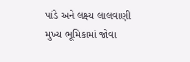પાંડે અને લક્ષ્ય લાલવાણી મુખ્ય ભૂમિકામાં જોવા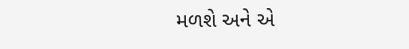મળશે અને એ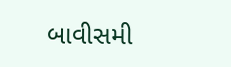બાવીસમી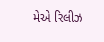મેએ રિલીઝ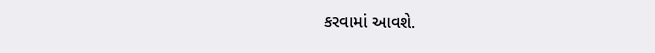કરવામાં આવશે.